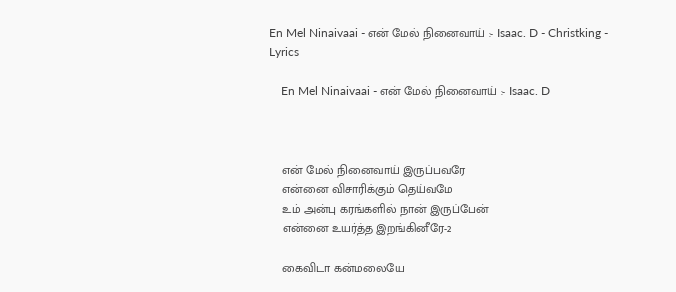En Mel Ninaivaai - என் மேல் நினைவாய் :- Isaac. D - Christking - Lyrics

    En Mel Ninaivaai - என் மேல் நினைவாய் :- Isaac. D



    என் மேல் நினைவாய் இருப்பவரே
    என்னை விசாரிக்கும் தெய்வமே
    உம் அன்பு கரங்களில் நான் இருப்பேன்
    என்னை உயர்த்த இறங்கினீரே-2

    கைவிடா கன்மலையே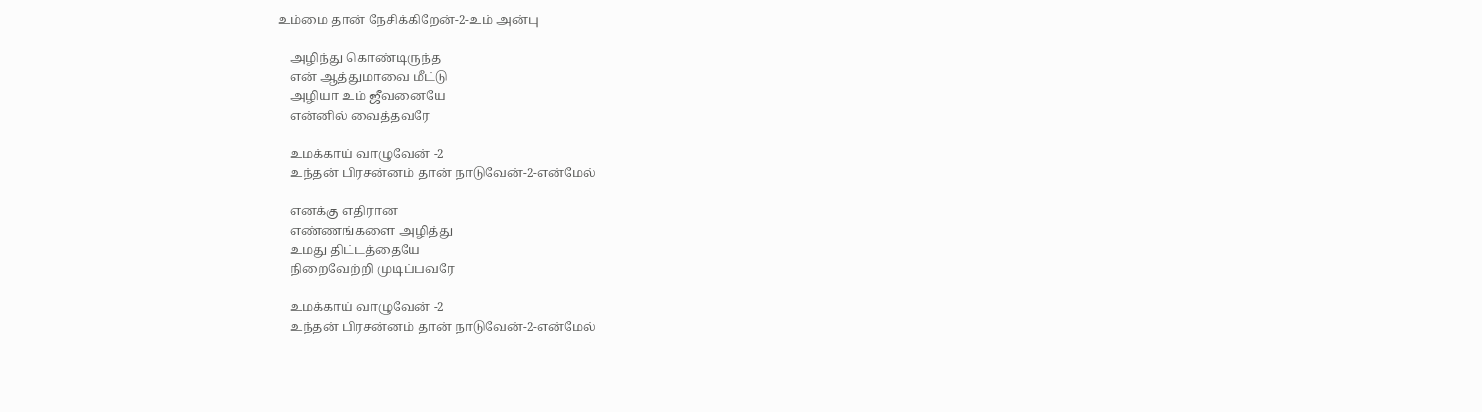உம்மை தான் நேசிக்கிறேன்-2-உம் அன்பு

    அழிந்து கொண்டிருந்த
    என் ஆத்துமாவை மீட்டு
    அழியா உம் ஜீவனையே
    என்னில் வைத்தவரே

    உமக்காய் வாழுவேன் -2
    உந்தன் பிரசன்னம் தான் நாடுவேன்-2-என்மேல்

    எனக்கு எதிரான
    எண்ணங்களை அழித்து
    உமது திட்டத்தையே
    நிறைவேற்றி முடிப்பவரே

    உமக்காய் வாழுவேன் -2
    உந்தன் பிரசன்னம் தான் நாடுவேன்-2-என்மேல்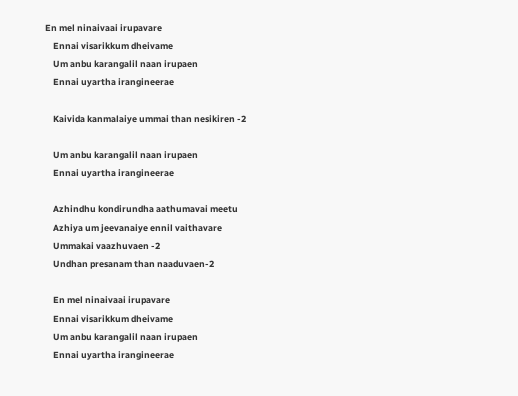En mel ninaivaai irupavare
    Ennai visarikkum dheivame
    Um anbu karangalil naan irupaen
    Ennai uyartha irangineerae

    Kaivida kanmalaiye ummai than nesikiren -2

    Um anbu karangalil naan irupaen
    Ennai uyartha irangineerae

    Azhindhu kondirundha aathumavai meetu
    Azhiya um jeevanaiye ennil vaithavare
    Ummakai vaazhuvaen -2
    Undhan presanam than naaduvaen-2

    En mel ninaivaai irupavare
    Ennai visarikkum dheivame
    Um anbu karangalil naan irupaen
    Ennai uyartha irangineerae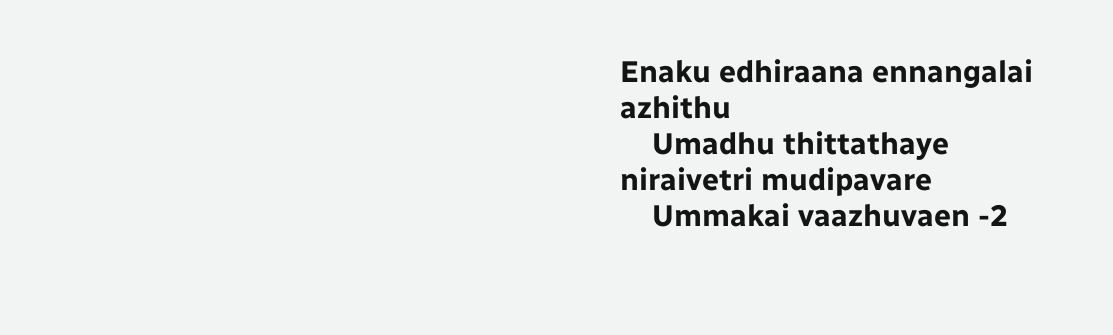Enaku edhiraana ennangalai azhithu
    Umadhu thittathaye niraivetri mudipavare
    Ummakai vaazhuvaen -2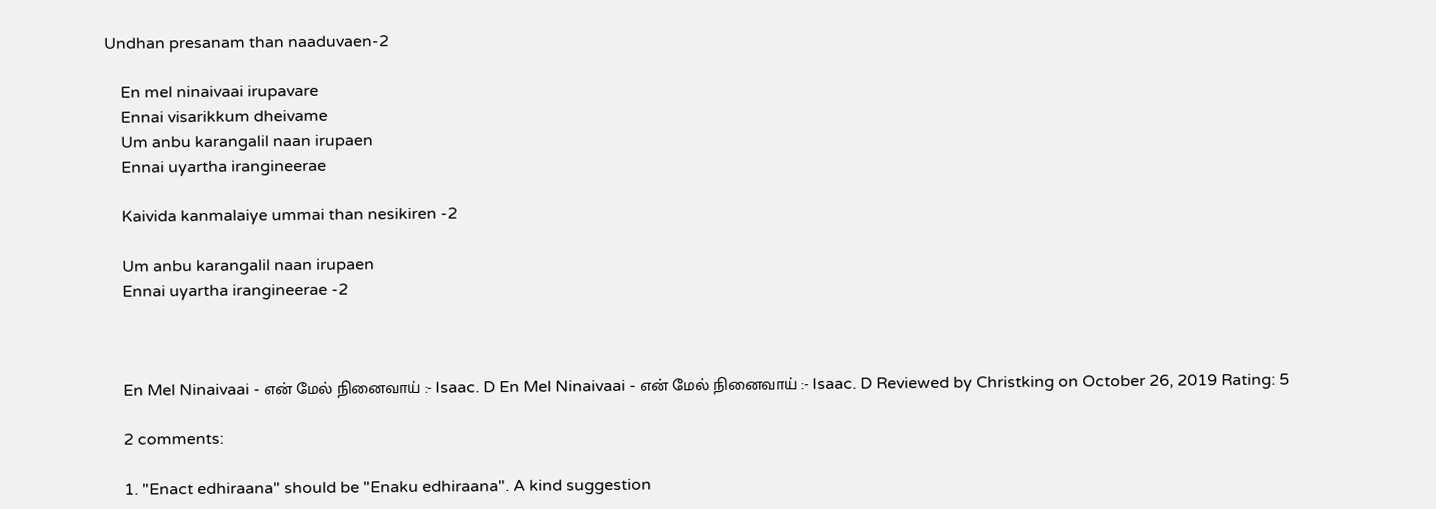Undhan presanam than naaduvaen-2

    En mel ninaivaai irupavare
    Ennai visarikkum dheivame
    Um anbu karangalil naan irupaen
    Ennai uyartha irangineerae

    Kaivida kanmalaiye ummai than nesikiren -2

    Um anbu karangalil naan irupaen
    Ennai uyartha irangineerae -2



    En Mel Ninaivaai - என் மேல் நினைவாய் :- Isaac. D En Mel Ninaivaai - என் மேல் நினைவாய் :- Isaac. D Reviewed by Christking on October 26, 2019 Rating: 5

    2 comments:

    1. "Enact edhiraana" should be "Enaku edhiraana". A kind suggestion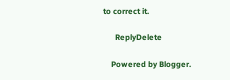to correct it.

      ReplyDelete

    Powered by Blogger.